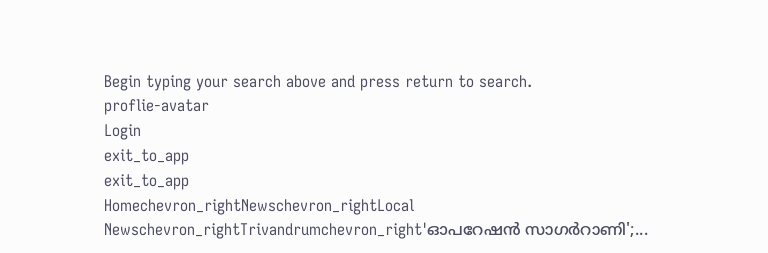Begin typing your search above and press return to search.
proflie-avatar
Login
exit_to_app
exit_to_app
Homechevron_rightNewschevron_rightLocal Newschevron_rightTrivandrumchevron_right'ഓപറേഷന്‍ സാഗര്‍റാണി';...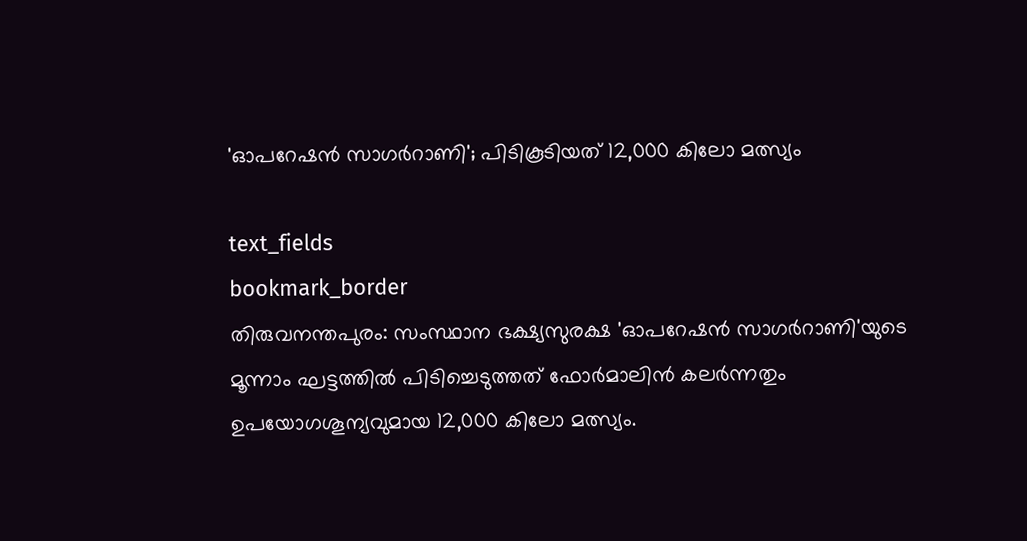'ഓപറേഷന്‍ സാഗര്‍റാണി'; പിടികൂടിയത് 12,000 കിലോ മത്സ്യം

text_fields
bookmark_border
തിരുവനന്തപുരം: സംസ്ഥാന ഭക്ഷ്യസുരക്ഷ 'ഓപറേഷന്‍ സാഗര്‍റാണി'യുടെ മൂന്നാം ഘട്ടത്തില്‍ പിടിച്ചെടുത്തത് ഫോര്‍മാലിന്‍ കലര്‍ന്നതും ഉപയോഗശൂന്യവുമായ 12,000 കിലോ മത്സ്യം.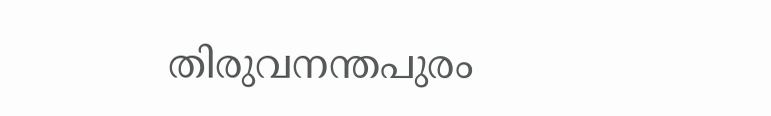തിരുവനന്തപുരം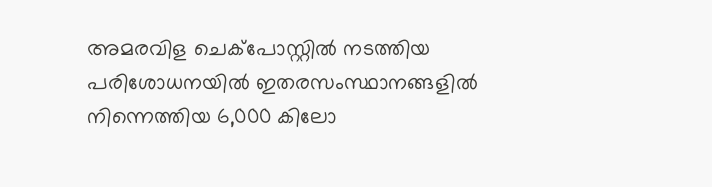അമരവിള ചെക്പോസ്റ്റില്‍ നടത്തിയ പരിശോധനയിൽ ഇതരസംസ്ഥാനങ്ങളില്‍ നിന്നെത്തിയ 6,000 കിലോ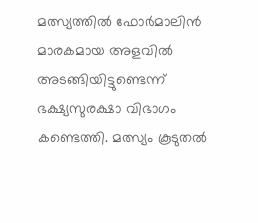മത്സ്യത്തില്‍ ഫോര്‍മാലിന്‍ മാരകമായ അളവില്‍ അടങ്ങിയിട്ടുണ്ടെന്ന് ഭക്ഷ്യസുരക്ഷാ വിഭാഗം കണ്ടെത്തി. മത്സ്യം കൂടുതല്‍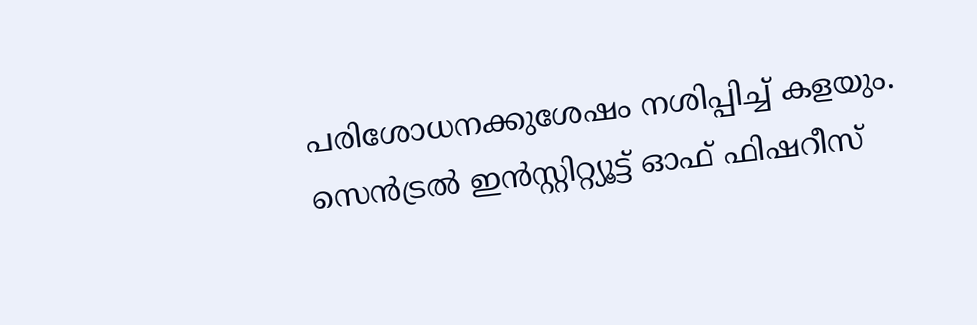പരിശോധനക്കുശേഷം നശിപ്പിച്ച് കളയും. സെന്‍ട്രല്‍ ഇൻസ്റ്റിറ്റ്യൂട്ട് ഓഫ് ഫിഷറീസ്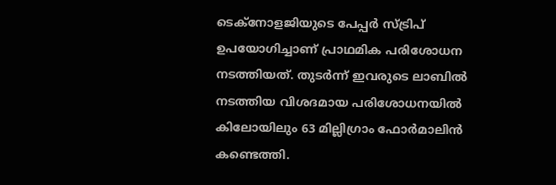ടെക്‌നോളജിയുടെ പേപ്പര്‍ സ്ട്രിപ് ഉപയോഗിച്ചാണ് പ്രാഥമിക പരിശോധന നടത്തിയത്. തുടര്‍ന്ന് ഇവരുടെ ലാബില്‍ നടത്തിയ വിശദമായ പരിശോധനയില്‍ കിലോയിലും 63 മില്ലിഗ്രാം ഫോര്‍മാലിന്‍ കണ്ടെത്തി.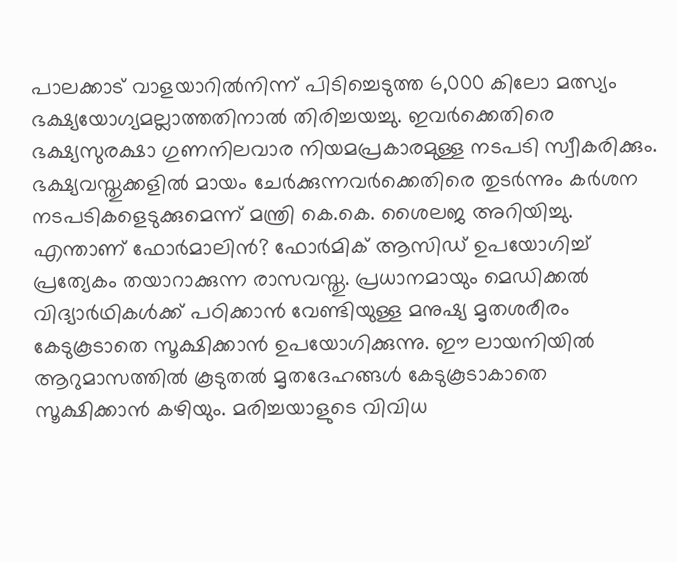പാലക്കാട് വാളയാറില്‍നിന്ന് പിടിച്ചെടുത്ത 6,000 കിലോ മത്സ്യം ഭക്ഷ്യയോഗ്യമല്ലാത്തതിനാല്‍ തിരിച്ചയച്ചു. ഇവര്‍ക്കെതിരെ ഭക്ഷ്യസുരക്ഷാ ഗുണനിലവാര നിയമപ്രകാരമുള്ള നടപടി സ്വീകരിക്കും. ഭക്ഷ്യവസ്തുക്കളില്‍ മായം ചേര്‍ക്കുന്നവര്‍ക്കെതിരെ തുടർന്നും കര്‍ശന നടപടികളെടുക്കുമെന്ന് മന്ത്രി കെ.കെ. ശൈലജ അറിയിച്ചു. എന്താണ് ഫോര്‍മാലിന്‍? ഫോര്‍മിക് ആസിഡ് ഉപയോഗിച്ച് പ്രത്യേകം തയാറാക്കുന്ന രാസവസ്തു. പ്രധാനമായും മെഡിക്കല്‍ വിദ്യാർഥികള്‍ക്ക് പഠിക്കാന്‍ വേണ്ടിയുള്ള മനുഷ്യ മൃതശരീരം കേടുകൂടാതെ സൂക്ഷിക്കാൻ ഉപയോഗിക്കുന്നു. ഈ ലായനിയില്‍ ആറുമാസത്തില്‍ കൂടുതല്‍ മൃതദേഹങ്ങള്‍ കേടുകൂടാകാതെ സൂക്ഷിക്കാന്‍ കഴിയും. മരിച്ചയാളുടെ വിവിധ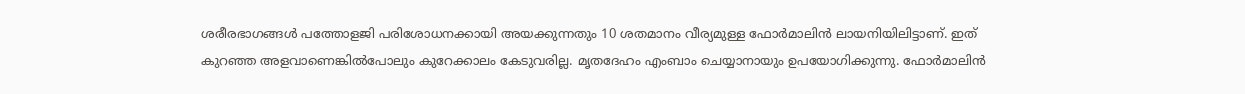ശരീരഭാഗങ്ങള്‍ പത്തോളജി പരിശോധനക്കായി അയക്കുന്നതും 10 ശതമാനം വീര്യമുള്ള ഫോര്‍മാലിന്‍ ലായനിയിലിട്ടാണ്. ഇത് കുറഞ്ഞ അളവാണെങ്കില്‍പോലും കുറേക്കാലം കേടുവരില്ല. മൃതദേഹം എംബാം ചെയ്യാനായും ഉപയോഗിക്കുന്നു. ഫോര്‍മാലിന്‍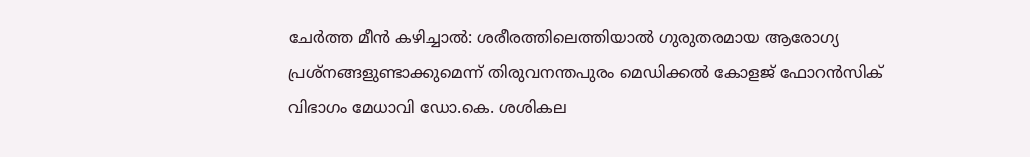ചേർത്ത മീൻ കഴിച്ചാൽ: ശരീരത്തിലെത്തിയാല്‍ ഗുരുതരമായ ആരോഗ്യ പ്രശ്‌നങ്ങളുണ്ടാക്കുമെന്ന് തിരുവനന്തപുരം മെഡിക്കല്‍ കോളജ് ഫോറന്‍സിക് വിഭാഗം മേധാവി ഡോ.കെ. ശശികല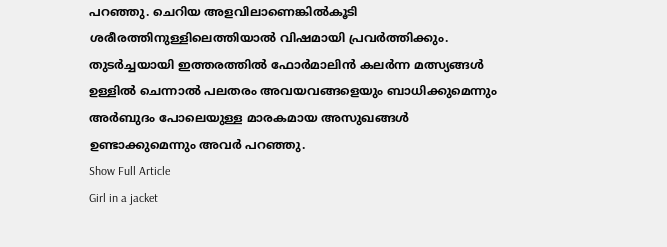പറഞ്ഞു. ചെറിയ അളവിലാണെങ്കില്‍കൂടി ശരീരത്തിനുള്ളിലെത്തിയാല്‍ വിഷമായി പ്രവര്‍ത്തിക്കും. തുടര്‍ച്ചയായി ഇത്തരത്തില്‍ ഫോര്‍മാലിന്‍ കലര്‍ന്ന മത്സ്യങ്ങള്‍ ഉള്ളില്‍ ചെന്നാല്‍ പലതരം അവയവങ്ങളെയും ബാധിക്കുമെന്നും അർബുദം പോലെയുള്ള മാരകമായ അസുഖങ്ങള്‍ ഉണ്ടാക്കുമെന്നും അവർ പറഞ്ഞു.
Show Full Article
Girl in a jacket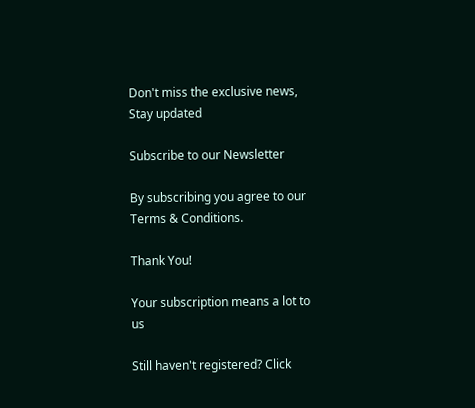Don't miss the exclusive news, Stay updated

Subscribe to our Newsletter

By subscribing you agree to our Terms & Conditions.

Thank You!

Your subscription means a lot to us

Still haven't registered? Click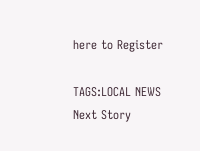here to Register

TAGS:LOCAL NEWS
Next Story